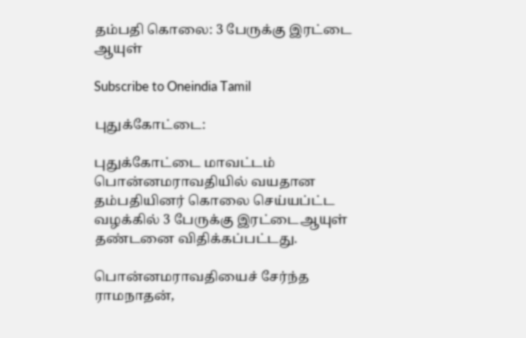தம்பதி கொலை: 3 பேருக்கு இரட்டை ஆயுள்

Subscribe to Oneindia Tamil

புதுக்கோட்டை:

புதுக்கோட்டை மாவட்டம் பொன்னமராவதியில் வயதான தம்பதியினர் கொலை செய்யப்ட்ட வழக்கில் 3 பேருக்கு இரட்டைஆயுள் தண்டனை விதிக்கப்பட்டது.

பொன்னமராவதியைச் சேர்ந்த ராமநாதன்,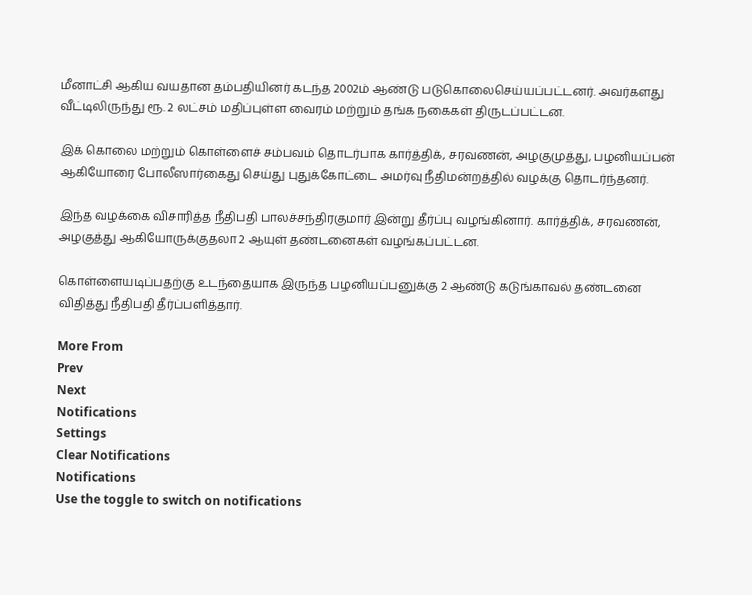மீனாட்சி ஆகிய வயதான தம்பதியினர் கடந்த 2002ம் ஆண்டு படுகொலைசெய்யப்பட்டனர். அவர்களது வீட்டிலிருந்து ரூ. 2 லட்சம் மதிப்புள்ள வைரம் மற்றும் தங்க நகைகள் திருடப்பட்டன.

இக் கொலை மற்றும் கொள்ளைச் சம்பவம் தொடர்பாக கார்த்திக், சரவணன், அழகுமுத்து, பழனியப்பன் ஆகியோரை போலீஸார்கைது செய்து புதுக்கோட்டை அமர்வு நீதிமன்றத்தில் வழக்கு தொடர்ந்தனர்.

இந்த வழக்கை விசாரித்த நீதிபதி பாலச்சந்திரகுமார் இன்று தீர்ப்பு வழங்கினார். கார்த்திக், சரவணன், அழகுத்து ஆகியோருக்குதலா 2 ஆயுள் தண்டனைகள் வழங்கப்பட்டன.

கொள்ளையடிப்பதற்கு உடந்தையாக இருந்த பழனியப்பனுக்கு 2 ஆண்டு கடுங்காவல் தண்டனை விதித்து நீதிபதி தீர்ப்பளித்தார்.

More From
Prev
Next
Notifications
Settings
Clear Notifications
Notifications
Use the toggle to switch on notifications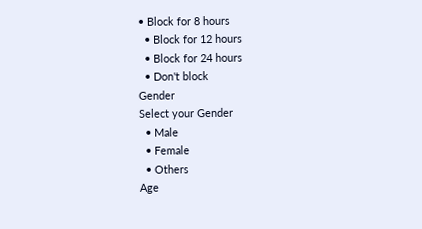• Block for 8 hours
  • Block for 12 hours
  • Block for 24 hours
  • Don't block
Gender
Select your Gender
  • Male
  • Female
  • Others
Age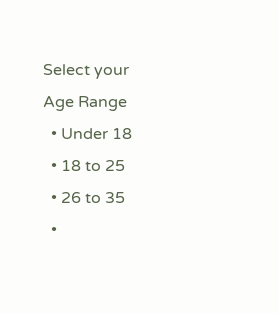Select your Age Range
  • Under 18
  • 18 to 25
  • 26 to 35
  •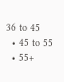36 to 45
  • 45 to 55
  • 55+